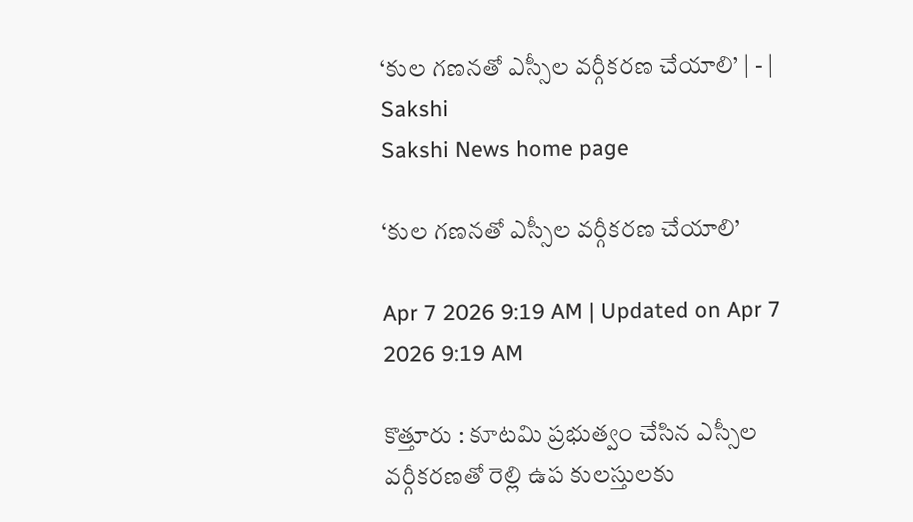‘కుల గణనతో ఎస్సీల వర్గీకరణ చేయాలి’ | - | Sakshi
Sakshi News home page

‘కుల గణనతో ఎస్సీల వర్గీకరణ చేయాలి’

Apr 7 2026 9:19 AM | Updated on Apr 7 2026 9:19 AM

కొత్తూరు : కూటమి ప్రభుత్వం చేసిన ఎస్సీల వర్గీకరణతో రెల్లి ఉప కులస్తులకు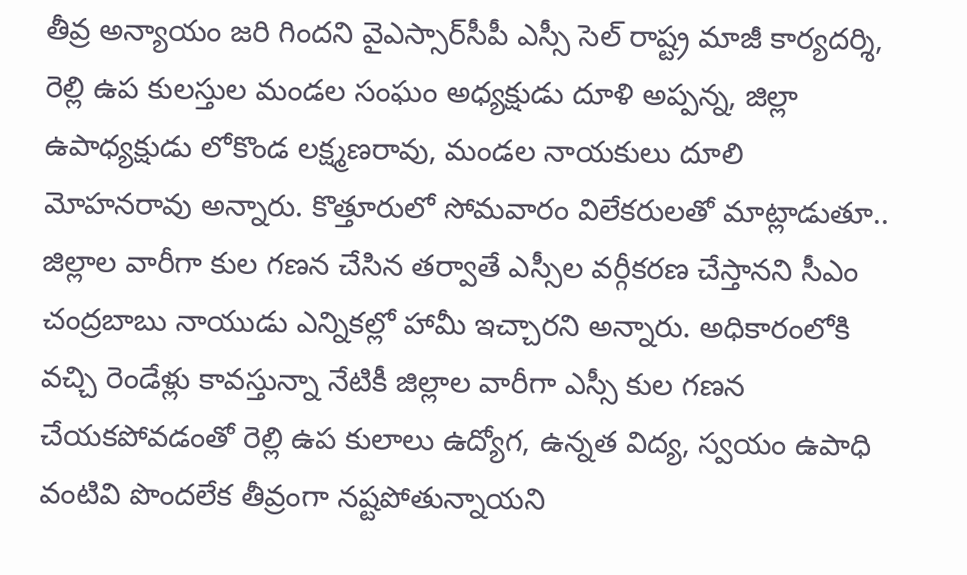తీవ్ర అన్యాయం జరి గిందని వైఎస్సార్‌సీపీ ఎస్సీ సెల్‌ రాష్ట్ర మాజీ కార్యదర్శి, రెల్లి ఉప కులస్తుల మండల సంఘం అధ్యక్షుడు దూళి అప్పన్న, జిల్లా ఉపాధ్యక్షుడు లోకొండ లక్ష్మణరావు, మండల నాయకులు దూలి మోహనరావు అన్నారు. కొత్తూరులో సోమవారం విలేకరులతో మాట్లాడుతూ.. జిల్లాల వారీగా కుల గణన చేసిన తర్వాతే ఎస్సీల వర్గీకరణ చేస్తానని సీఎం చంద్రబాబు నాయుడు ఎన్నికల్లో హామీ ఇచ్చారని అన్నారు. అధికారంలోకి వచ్చి రెండేళ్లు కావస్తున్నా నేటికీ జిల్లాల వారీగా ఎస్సీ కుల గణన చేయకపోవడంతో రెల్లి ఉప కులాలు ఉద్యోగ, ఉన్నత విద్య, స్వయం ఉపాధి వంటివి పొందలేక తీవ్రంగా నష్టపోతున్నాయని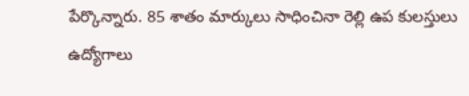పేర్కొన్నారు. 85 శాతం మార్కులు సాధించినా రెల్లి ఉప కులస్తులు ఉద్యోగాలు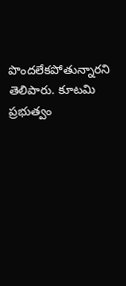పొందలేకపోతున్నారని తెలిపారు. కూటమి ప్రభుత్వం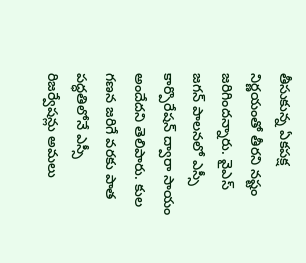తీసుకున్న ఏకపక్ష నిర్ణయంతో తీరని నష్టం జరిగిందన్నారు. వైఎస్‌ జగన్‌ పాలనలో ఎస్సీ కార్పొరేషన్‌ ద్వారా సాయం అందేదని తెలిపారు. కుల గణన జరిగే వరకు పాత పద్ధతిలోనే ఎస్సీ రిజర్వేషన్లు అమలు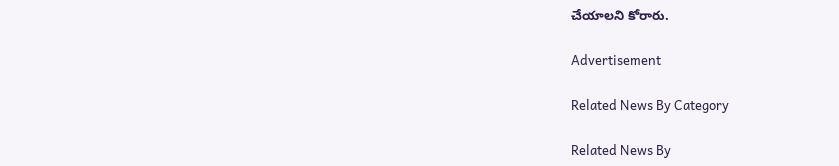చేయాలని కోరారు.

Advertisement

Related News By Category

Related News By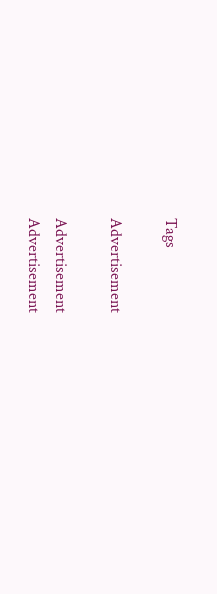Tags

Advertisement

Advertisement
Advertisement